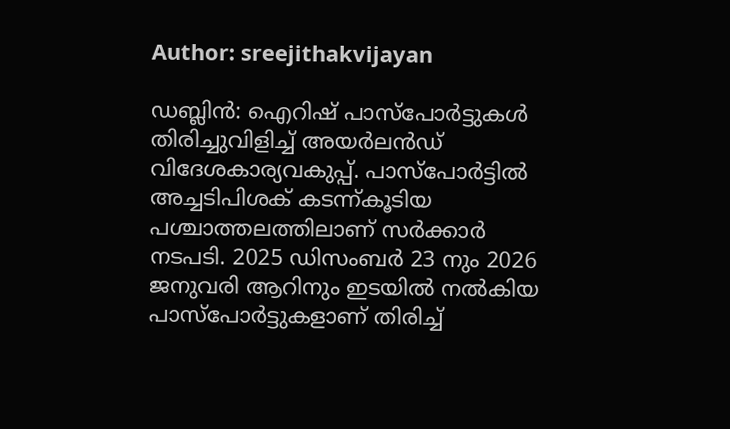Author: sreejithakvijayan

ഡബ്ലിൻ: ഐറിഷ് പാസ്‌പോർട്ടുകൾ തിരിച്ചുവിളിച്ച് അയർലൻഡ് വിദേശകാര്യവകുപ്പ്. പാസ്‌പോർട്ടിൽ അച്ചടിപിശക് കടന്ന്കൂടിയ പശ്ചാത്തലത്തിലാണ് സർക്കാർ നടപടി. 2025 ഡിസംബർ 23 നും 2026 ജനുവരി ആറിനും ഇടയിൽ നൽകിയ പാസ്‌പോർട്ടുകളാണ് തിരിച്ച്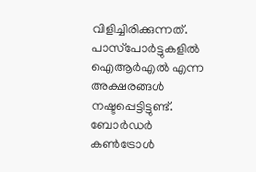വിളിച്ചിരിക്കുന്നത്. പാസ്‌പോർട്ടുകളിൽ ഐആർഎൽ എന്ന അക്ഷരങ്ങൾ നഷ്ടപ്പെട്ടിട്ടുണ്ട്. ബോർഡർ കൺട്രോൾ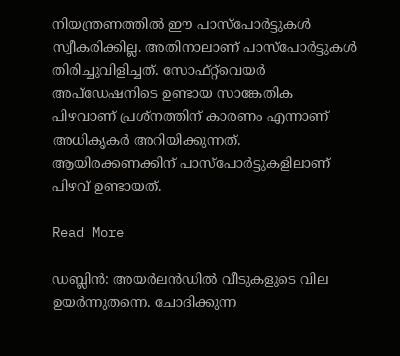നിയന്ത്രണത്തിൽ ഈ പാസ്‌പോർട്ടുകൾ സ്വീകരിക്കില്ല. അതിനാലാണ് പാസ്‌പോർട്ടുകൾ തിരിച്ചുവിളിച്ചത്. സോഫ്റ്റ്‌വെയർ അപ്ഡേഷനിടെ ഉണ്ടായ സാങ്കേതിക  പിഴവാണ് പ്രശ്‌നത്തിന് കാരണം എന്നാണ് അധികൃകർ അറിയിക്കുന്നത്. ആയിരക്കണക്കിന് പാസ്‌പോർട്ടുകളിലാണ് പിഴവ് ഉണ്ടായത്.

Read More

ഡബ്ലിൻ: അയർലൻഡിൽ വീടുകളുടെ വില ഉയർന്നുതന്നെ. ചോദിക്കുന്ന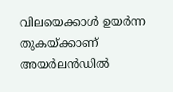വിലയെക്കാൾ ഉയർന്ന തുകയ്ക്കാണ് അയർലൻഡിൽ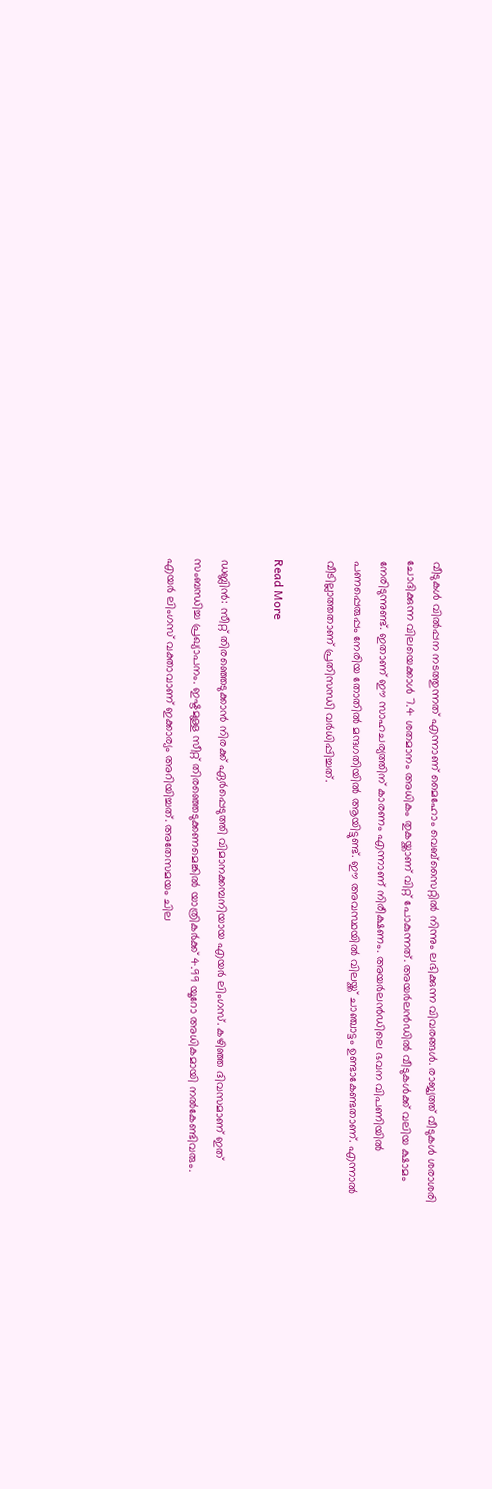വീടുകൾ വിൽപ്പന നടത്തുന്നത് എന്നാണ് മൈഹോം വെബ്‌സൈറ്റിൽ നിന്നും ലഭിക്കുന്ന വിവരങ്ങൾ. രാജ്യത്ത് വീടുകൾ ശരാശരി ചോദിക്കുന്ന വിലയെക്കാൾ 7.4 ശതമാനം അധികം തുകയ്ക്കാണ് വിറ്റ് പോകുന്നത്. അയർലൻഡിൽ വീടുകൾക്ക് വലിയ ക്ഷാമം നേരിടുന്നുണ്ട്. ഇതാണ് ഈ സാഹചര്യത്തിന് കാരണം എന്നാണ് നിരീക്ഷണം. അയർലൻഡിലെ ഭവന വിപണിയിൽ പണപ്പെരുപ്പം നേരിയ തോതിൽ മന്ദഗതിയിൽ ആയിട്ടുണ്ട്. ഈ അവസ്ഥയിൽ വിലയ്ക്ക് ചാഞ്ചാട്ടം ഉണ്ടാകേണ്ടതാണ്. എന്നാൽ വീടില്ലാത്തതാണ് പ്രതിസന്ധി വർധിപ്പിച്ചത്.

Read More

ഡബ്ലിൻ: സീറ്റ് തിരഞ്ഞെടുക്കാൻ നിരക്ക് ഏർപ്പെടുത്തി വിമാനക്കമ്പനിയായ എയർ ലിംഗസ്. കഴിഞ്ഞ ദിവസമാണ് ഇത് സംബന്ധിച്ച പ്രഖ്യാപനം. ഇഷ്ടമുള്ള സീറ്റ് തിരഞ്ഞെടുക്കണമെങ്കിൽ യാത്രികർക്ക് 4.99 യൂറോ അധികമായി നൽകേണ്ടിവരും. എയർ ലിംഗസ് വക്താവാണ് ഇക്കാര്യം അറിയിച്ചത്. അതേസമയം ചില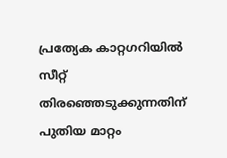പ്രത്യേക കാറ്റഗറിയിൽ സീറ്റ് തിരഞ്ഞെടുക്കുന്നതിന് പുതിയ മാറ്റം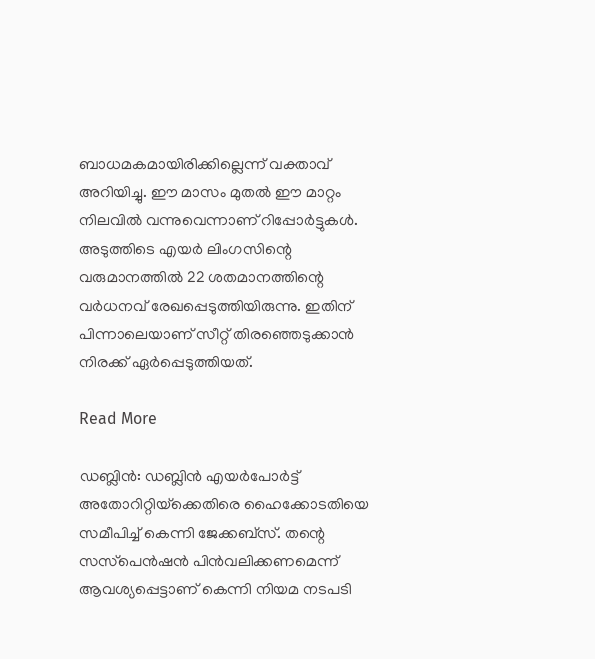ബാധമകമായിരിക്കില്ലെന്ന് വക്താവ് അറിയിച്ചു. ഈ മാസം മുതൽ ഈ മാറ്റം നിലവിൽ വന്നുവെന്നാണ് റിപ്പോർട്ടുകൾ. അടുത്തിടെ എയർ ലിംഗസിന്റെ വരുമാനത്തിൽ 22 ശതമാനത്തിന്റെ വർധനവ് രേഖപ്പെടുത്തിയിരുന്നു. ഇതിന് പിന്നാലെയാണ് സീറ്റ് തിരഞ്ഞെടുക്കാൻ നിരക്ക് ഏർപ്പെടുത്തിയത്.

Read More

ഡബ്ലിൻ: ഡബ്ലിൻ എയർപോർട്ട് അതോറിറ്റിയ്‌ക്കെതിരെ ഹൈക്കോടതിയെ സമീപിച്ച് കെന്നി ജേക്കബ്‌സ്. തന്റെ സസ്‌പെൻഷൻ പിൻവലിക്കണമെന്ന് ആവശ്യപ്പെട്ടാണ് കെന്നി നിയമ നടപടി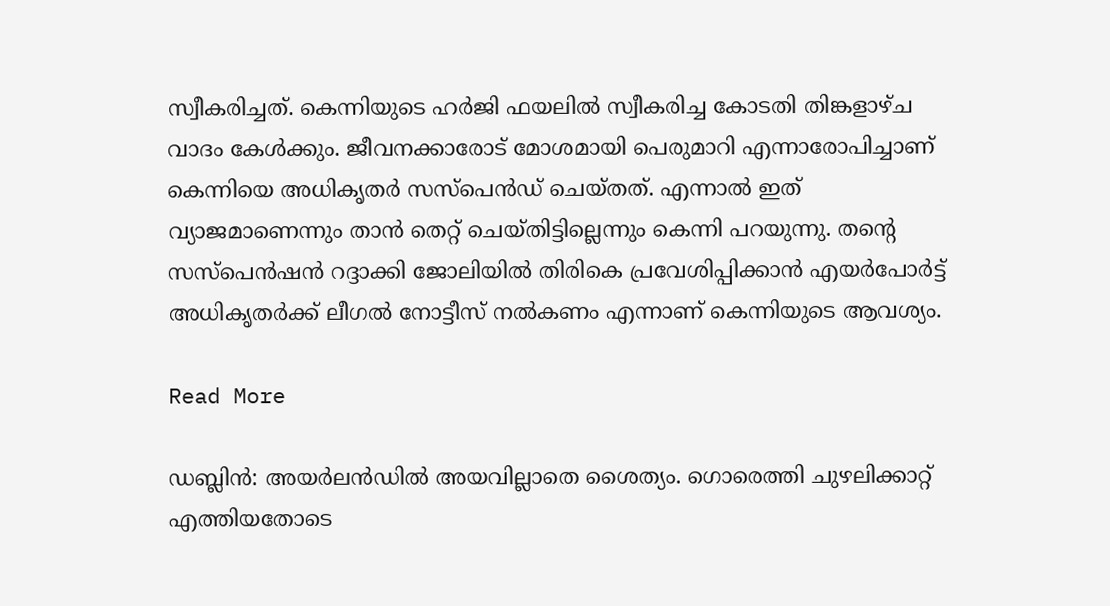സ്വീകരിച്ചത്. കെന്നിയുടെ ഹർജി ഫയലിൽ സ്വീകരിച്ച കോടതി തിങ്കളാഴ്ച വാദം കേൾക്കും. ജീവനക്കാരോട് മോശമായി പെരുമാറി എന്നാരോപിച്ചാണ് കെന്നിയെ അധികൃതർ സസ്‌പെൻഡ് ചെയ്തത്. എന്നാൽ ഇത് വ്യാജമാണെന്നും താൻ തെറ്റ് ചെയ്തിട്ടില്ലെന്നും കെന്നി പറയുന്നു. തന്റെ സസ്‌പെൻഷൻ റദ്ദാക്കി ജോലിയിൽ തിരികെ പ്രവേശിപ്പിക്കാൻ എയർപോർട്ട് അധികൃതർക്ക് ലീഗൽ നോട്ടീസ് നൽകണം എന്നാണ് കെന്നിയുടെ ആവശ്യം.

Read More

ഡബ്ലിൻ: അയർലൻഡിൽ അയവില്ലാതെ ശൈത്യം. ഗൊരെത്തി ചുഴലിക്കാറ്റ് എത്തിയതോടെ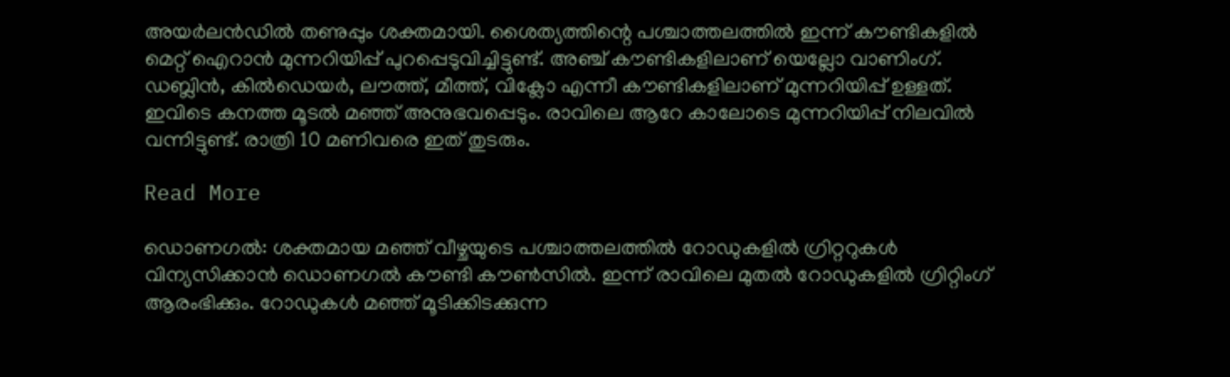അയർലൻഡിൽ തണുപ്പും ശക്തമായി. ശൈത്യത്തിന്റെ പശ്ചാത്തലത്തിൽ ഇന്ന് കൗണ്ടികളിൽ മെറ്റ് ഐറാൻ മുന്നറിയിപ്പ് പുറപ്പെടുവിച്ചിട്ടുണ്ട്. അഞ്ച് കൗണ്ടികളിലാണ് യെല്ലോ വാണിംഗ്. ഡബ്ലിൻ, കിൽഡെയർ, ലൗത്ത്, മീത്ത്, വിക്ലോ എന്നീ കൗണ്ടികളിലാണ് മുന്നറിയിപ്പ് ഉള്ളത്. ഇവിടെ കനത്ത മൂടൽ മഞ്ഞ് അനുഭവപ്പെടും. രാവിലെ ആറേ കാലോടെ മുന്നറിയിപ്പ് നിലവിൽ വന്നിട്ടുണ്ട്. രാത്രി 10 മണിവരെ ഇത് തുടരും.

Read More

ഡൊണഗൽ: ശക്തമായ മഞ്ഞ് വീഴ്ചയുടെ പശ്ചാത്തലത്തിൽ റോഡുകളിൽ ഗ്രിറ്ററുകൾ വിന്യസിക്കാൻ ഡൊണഗൽ കൗണ്ടി കൗൺസിൽ. ഇന്ന് രാവിലെ മുതൽ റോഡുകളിൽ ഗ്രിറ്റിംഗ് ആരംഭിക്കും. റോഡുകൾ മഞ്ഞ് മൂടിക്കിടക്കുന്ന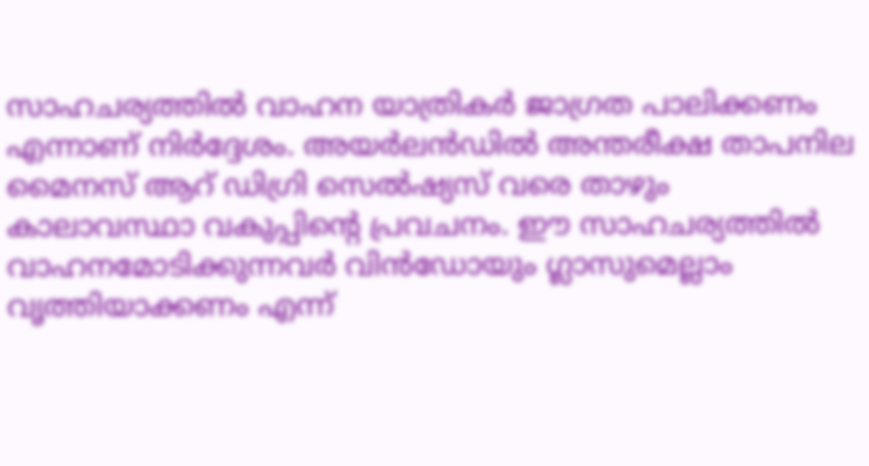സാഹചര്യത്തിൽ വാഹന യാത്രികർ ജാഗ്രത പാലിക്കണം എന്നാണ് നിർദ്ദേശം. അയർലൻഡിൽ അന്തരീക്ഷ താപനില മൈനസ് ആറ് ഡിഗ്രി സെൽഷ്യസ് വരെ താഴും കാലാവസ്ഥാ വകുപ്പിന്റെ പ്രവചനം. ഈ സാഹചര്യത്തിൽ വാഹനമോടിക്കുന്നവർ വിൻഡോയും ഗ്ലാസുമെല്ലാം വൃത്തിയാക്കണം എന്ന്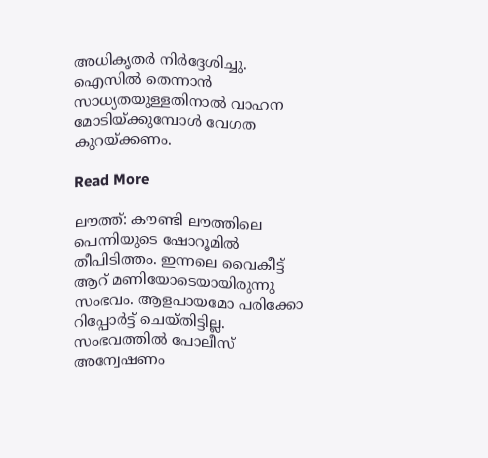അധികൃതർ നിർദ്ദേശിച്ചു. ഐസിൽ തെന്നാൻ സാധ്യതയുള്ളതിനാൽ വാഹന മോടിയ്ക്കുമ്പോൾ വേഗത കുറയ്ക്കണം.

Read More

ലൗത്ത്: കൗണ്ടി ലൗത്തിലെ പെന്നിയുടെ ഷോറൂമിൽ തീപിടിത്തം. ഇന്നലെ വൈകീട്ട് ആറ് മണിയോടെയായിരുന്നു സംഭവം. ആളപായമോ പരിക്കോ റിപ്പോർട്ട് ചെയ്തിട്ടില്ല. സംഭവത്തിൽ പോലീസ് അന്വേഷണം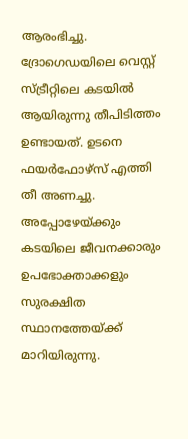ആരംഭിച്ചു. ദ്രോഗെഡയിലെ വെസ്റ്റ് സ്ട്രീറ്റിലെ കടയിൽ ആയിരുന്നു തീപിടിത്തം ഉണ്ടായത്. ഉടനെ ഫയർഫോഴ്‌സ് എത്തി തീ അണച്ചു. അപ്പോഴേയ്ക്കും കടയിലെ ജീവനക്കാരും ഉപഭോക്താക്കളും സുരക്ഷിത സ്ഥാനത്തേയ്ക്ക് മാറിയിരുന്നു.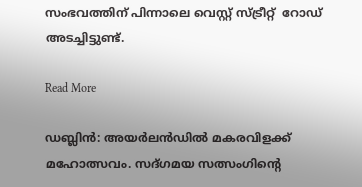സംഭവത്തിന് പിന്നാലെ വെസ്റ്റ് സ്ട്രീറ്റ്  റോഡ് അടച്ചിട്ടുണ്ട്.

Read More

ഡബ്ലിൻ: അയർലൻഡിൽ മകരവിളക്ക് മഹോത്സവം. സദ്ഗമയ സത്സംഗിന്റെ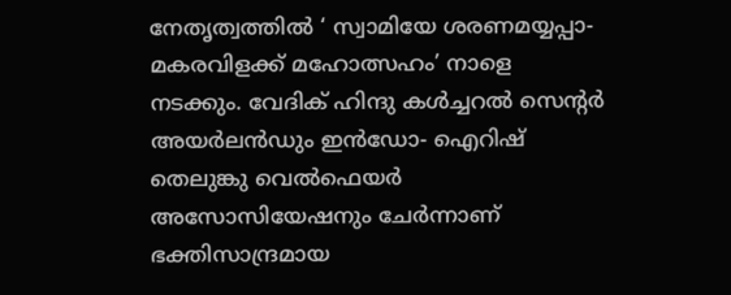നേതൃത്വത്തിൽ ‘ സ്വാമിയേ ശരണമയ്യപ്പാ- മകരവിളക്ക് മഹോത്സഹം’ നാളെ നടക്കും. വേദിക് ഹിന്ദു കൾച്ചറൽ സെന്റർ അയർലൻഡും ഇൻഡോ- ഐറിഷ് തെലുങ്കു വെൽഫെയർ അസോസിയേഷനും ചേർന്നാണ് ഭക്തിസാന്ദ്രമായ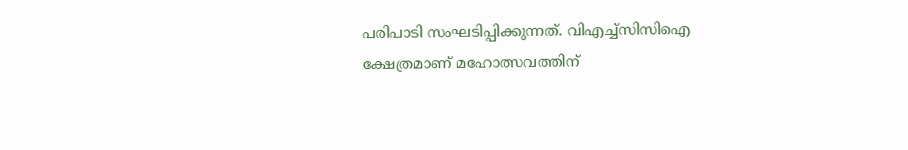പരിപാടി സംഘടിപ്പിക്കുന്നത്. വിഎച്ച്‌സിസിഐ ക്ഷേത്രമാണ് മഹോത്സവത്തിന്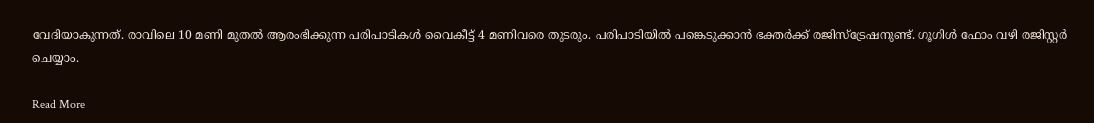വേദിയാകുന്നത്. രാവിലെ 10 മണി മുതൽ ആരംഭിക്കുന്ന പരിപാടികൾ വൈകീട്ട് 4 മണിവരെ തുടരും. പരിപാടിയിൽ പങ്കെടുക്കാൻ ഭക്തർക്ക് രജിസ്‌ട്രേഷനുണ്ട്. ഗൂഗിൾ ഫോം വഴി രജിസ്റ്റർ ചെയ്യാം.

Read More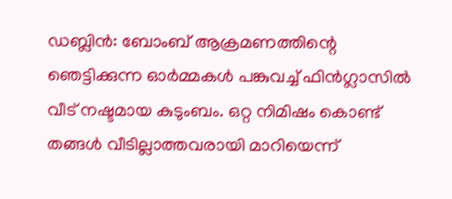ഡബ്ലിൻ: ബോംബ് ആക്രമണത്തിന്റെ ഞെട്ടിക്കുന്ന ഓർമ്മകൾ പങ്കുവച്ച് ഫിൻഗ്ലാസിൽ വീട് നഷ്ടമായ കുടുംബം. ഒറ്റ നിമിഷം കൊണ്ട് തങ്ങൾ വീടില്ലാത്തവരായി മാറിയെന്ന്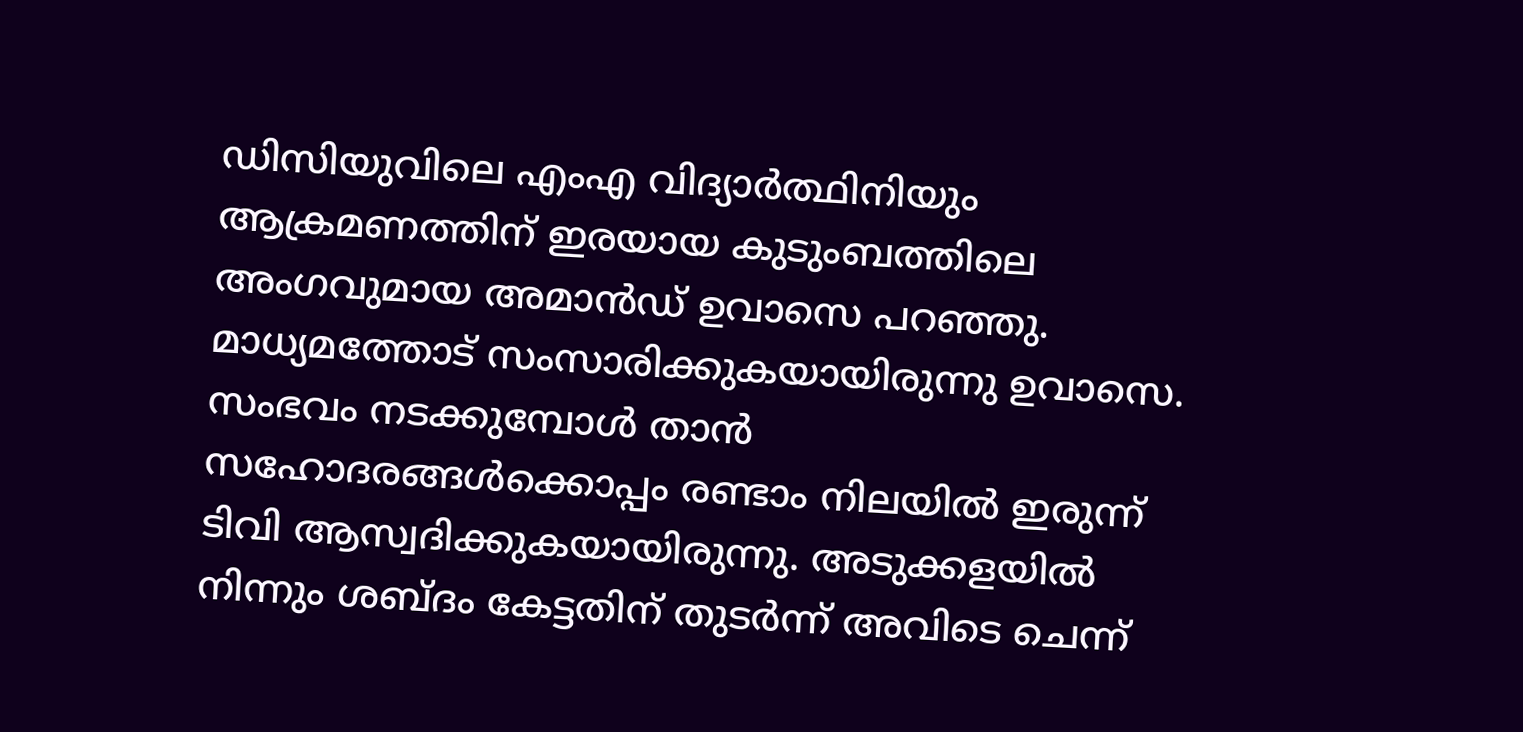ഡിസിയുവിലെ എംഎ വിദ്യാർത്ഥിനിയും ആക്രമണത്തിന് ഇരയായ കുടുംബത്തിലെ അംഗവുമായ അമാൻഡ് ഉവാസെ പറഞ്ഞു. മാധ്യമത്തോട് സംസാരിക്കുകയായിരുന്നു ഉവാസെ. സംഭവം നടക്കുമ്പോൾ താൻ സഹോദരങ്ങൾക്കൊപ്പം രണ്ടാം നിലയിൽ ഇരുന്ന് ടിവി ആസ്വദിക്കുകയായിരുന്നു. അടുക്കളയിൽ നിന്നും ശബ്ദം കേട്ടതിന് തുടർന്ന് അവിടെ ചെന്ന്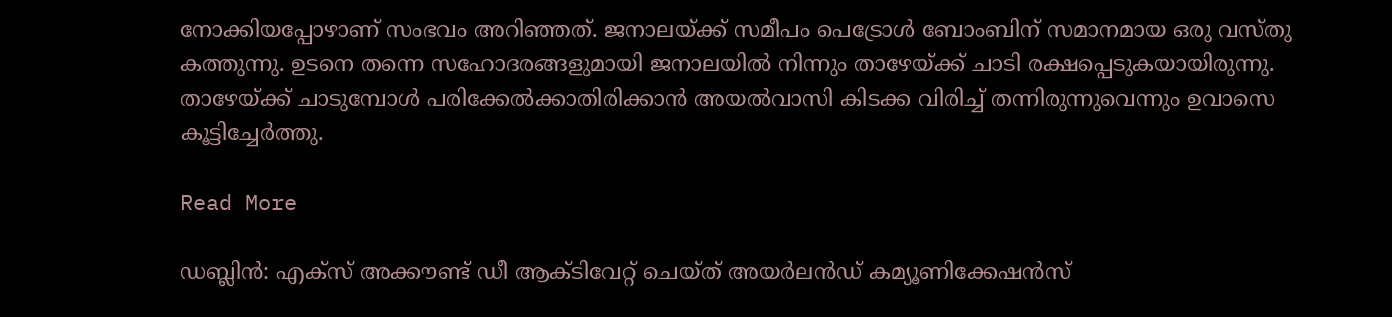നോക്കിയപ്പോഴാണ് സംഭവം അറിഞ്ഞത്. ജനാലയ്ക്ക് സമീപം പെട്രോൾ ബോംബിന് സമാനമായ ഒരു വസ്തു കത്തുന്നു. ഉടനെ തന്നെ സഹോദരങ്ങളുമായി ജനാലയിൽ നിന്നും താഴേയ്ക്ക് ചാടി രക്ഷപ്പെടുകയായിരുന്നു. താഴേയ്ക്ക് ചാടുമ്പോൾ പരിക്കേൽക്കാതിരിക്കാൻ അയൽവാസി കിടക്ക വിരിച്ച് തന്നിരുന്നുവെന്നും ഉവാസെ കൂട്ടിച്ചേർത്തു.

Read More

ഡബ്ലിൻ: എക്‌സ് അക്കൗണ്ട് ഡീ ആക്ടിവേറ്റ് ചെയ്ത് അയർലൻഡ് കമ്യൂണിക്കേഷൻസ്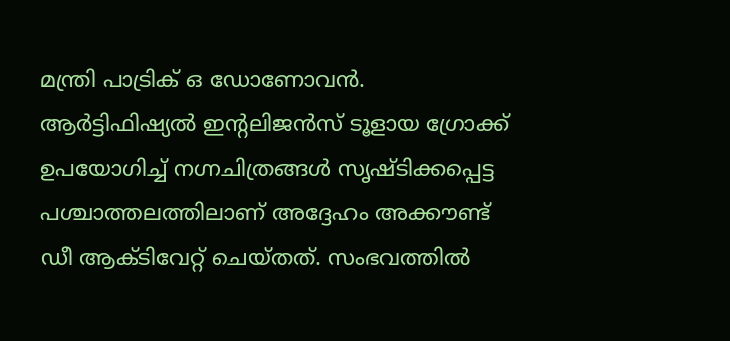മന്ത്രി പാട്രിക് ഒ ഡോണോവൻ. ആർട്ടിഫിഷ്യൽ ഇന്റലിജൻസ് ടൂളായ ഗ്രോക്ക് ഉപയോഗിച്ച് നഗ്നചിത്രങ്ങൾ സൃഷ്ടിക്കപ്പെട്ട പശ്ചാത്തലത്തിലാണ് അദ്ദേഹം അക്കൗണ്ട് ഡീ ആക്ടിവേറ്റ് ചെയ്തത്. സംഭവത്തിൽ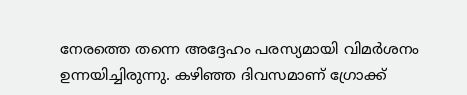നേരത്തെ തന്നെ അദ്ദേഹം പരസ്യമായി വിമർശനം ഉന്നയിച്ചിരുന്നു. കഴിഞ്ഞ ദിവസമാണ് ഗ്രോക്ക്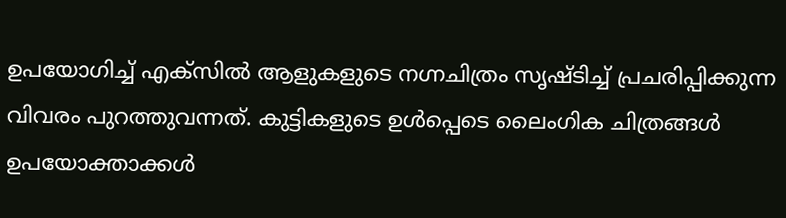ഉപയോഗിച്ച് എക്‌സിൽ ആളുകളുടെ നഗ്നചിത്രം സൃഷ്ടിച്ച് പ്രചരിപ്പിക്കുന്ന വിവരം പുറത്തുവന്നത്. കുട്ടികളുടെ ഉൾപ്പെടെ ലൈംഗിക ചിത്രങ്ങൾ ഉപയോക്താക്കൾ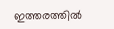ഇത്തരത്തിൽ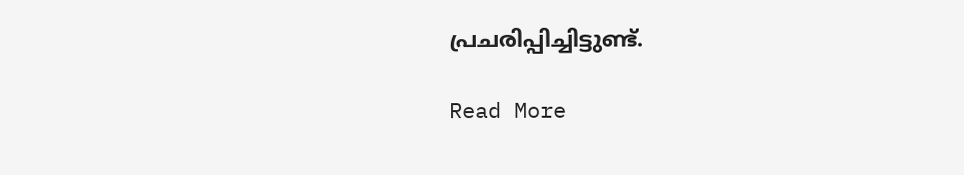പ്രചരിപ്പിച്ചിട്ടുണ്ട്.

Read More